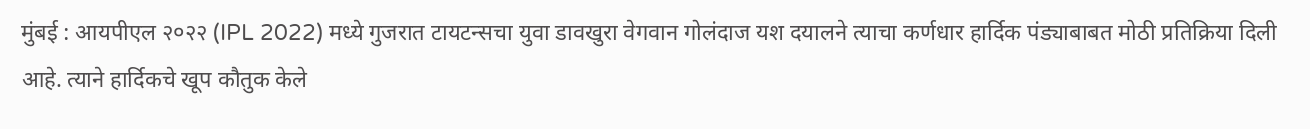मुंबई : आयपीएल २०२२ (IPL 2022) मध्ये गुजरात टायटन्सचा युवा डावखुरा वेगवान गोलंदाज यश दयालने त्याचा कर्णधार हार्दिक पंड्याबाबत मोठी प्रतिक्रिया दिली आहे. त्याने हार्दिकचे खूप कौतुक केले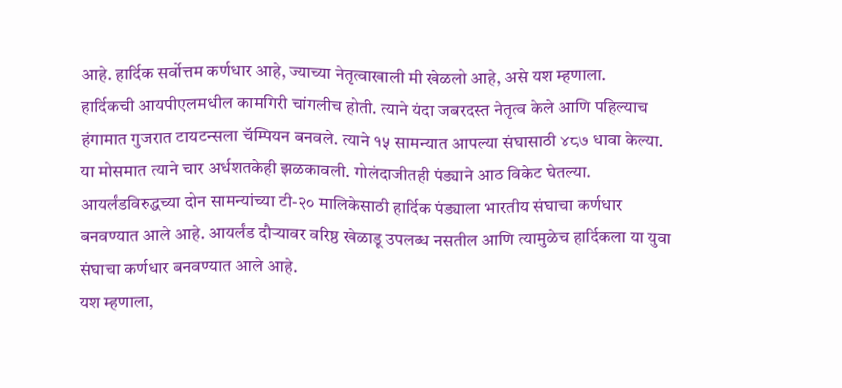आहे. हार्दिक सर्वोत्तम कर्णधार आहे, ज्याच्या नेतृत्वाखाली मी खेळलो आहे, असे यश म्हणाला.
हार्दिकची आयपीएलमधील कामगिरी चांगलीच होती. त्याने यंदा जबरदस्त नेतृत्व केले आणि पहिल्याच हंगामात गुजरात टायटन्सला चॅम्पियन बनवले. त्याने १५ सामन्यात आपल्या संघासाठी ४८७ धावा केल्या. या मोसमात त्याने चार अर्धशतकेही झळकावली. गोलंदाजीतही पंड्याने आठ विकेट घेतल्या. आयर्लंडविरुद्धच्या दोन सामन्यांच्या टी-२० मालिकेसाठी हार्दिक पंड्याला भारतीय संघाचा कर्णधार बनवण्यात आले आहे. आयर्लंड दौऱ्यावर वरिष्ठ खेळाडू उपलब्ध नसतील आणि त्यामुळेच हार्दिकला या युवा संघाचा कर्णधार बनवण्यात आले आहे.
यश म्हणाला,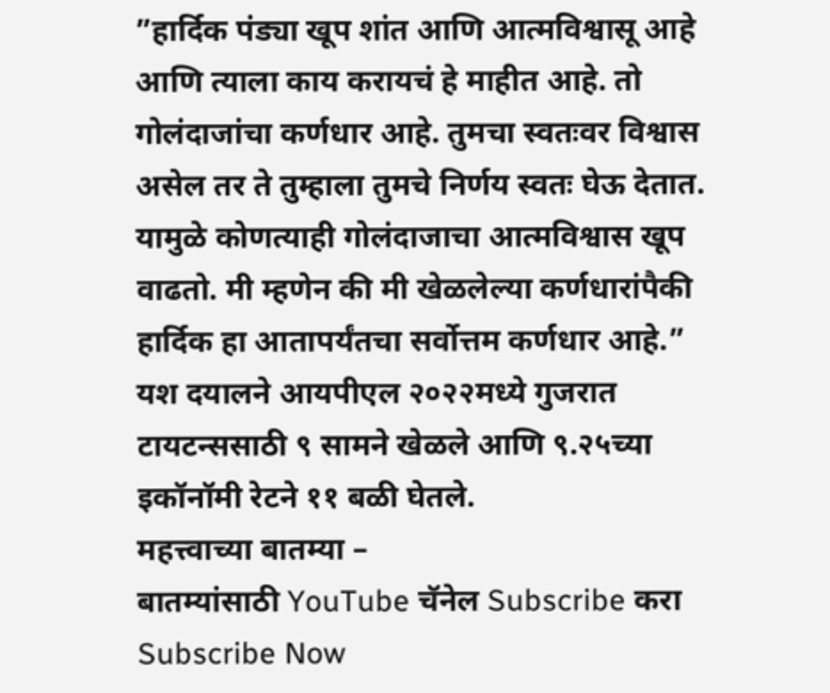”हार्दिक पंड्या खूप शांत आणि आत्मविश्वासू आहे आणि त्याला काय करायचं हे माहीत आहे. तो गोलंदाजांचा कर्णधार आहे. तुमचा स्वतःवर विश्वास असेल तर ते तुम्हाला तुमचे निर्णय स्वतः घेऊ देतात. यामुळे कोणत्याही गोलंदाजाचा आत्मविश्वास खूप वाढतो. मी म्हणेन की मी खेळलेल्या कर्णधारांपैकी हार्दिक हा आतापर्यंतचा सर्वोत्तम कर्णधार आहे.”
यश दयालने आयपीएल २०२२मध्ये गुजरात टायटन्ससाठी ९ सामने खेळले आणि ९.२५च्या इकॉनॉमी रेटने ११ बळी घेतले.
महत्त्वाच्या बातम्या –
बातम्यांसाठी YouTube चॅनेल Subscribe करा
Subscribe Now